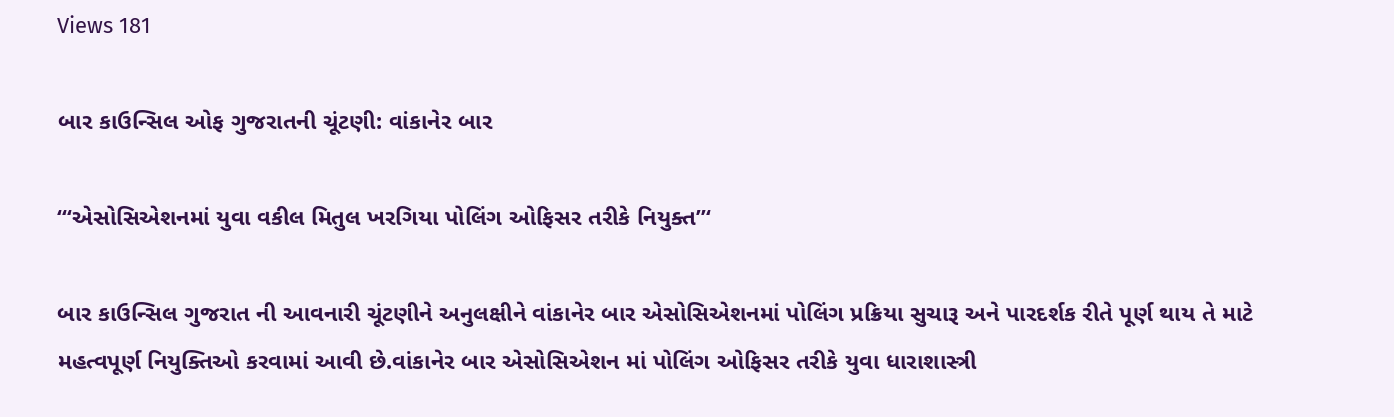Views 181

બાર કાઉન્સિલ ઓફ ગુજરાતની ચૂંટણી: વાંકાનેર બાર

“‘એસોસિએશનમાં યુવા વકીલ મિતુલ ખરગિયા પોલિંગ ઓફિસર તરીકે નિયુક્ત”‘

બાર કાઉન્સિલ ગુજરાત ની આવનારી ચૂંટણીને અનુલક્ષીને વાંકાનેર બાર એસોસિએશનમાં પોલિંગ પ્રક્રિયા સુચારૂ અને પારદર્શક રીતે પૂર્ણ થાય તે માટે મહત્વપૂર્ણ નિયુક્તિઓ કરવામાં આવી છે.વાંકાનેર બાર એસોસિએશન માં પોલિંગ ઓફિસર તરીકે યુવા ધારાશાસ્ત્રી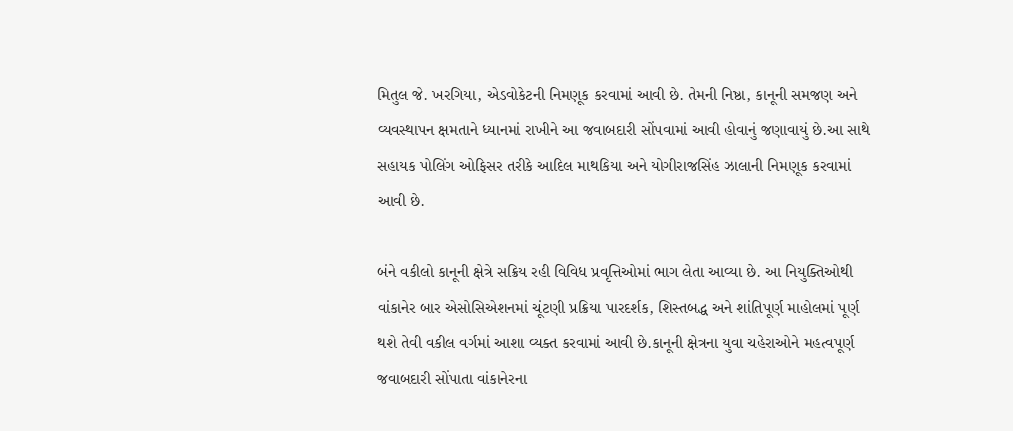મિતુલ જે. ખરગિયા, એડવોકેટની નિમણૂક કરવામાં આવી છે. તેમની નિષ્ઠા, કાનૂની સમજણ અને વ્યવસ્થાપન ક્ષમતાને ધ્યાનમાં રાખીને આ જવાબદારી સોંપવામાં આવી હોવાનું જણાવાયું છે.આ સાથે સહાયક પોલિંગ ઓફિસર તરીકે આદિલ માથકિયા અને યોગીરાજસિંહ ઝાલાની નિમણૂક કરવામાં આવી છે.

બંને વકીલો કાનૂની ક્ષેત્રે સક્રિય રહી વિવિધ પ્રવૃત્તિઓમાં ભાગ લેતા આવ્યા છે. આ નિયુક્તિઓથી વાંકાનેર બાર એસોસિએશનમાં ચૂંટણી પ્રક્રિયા પારદર્શક, શિસ્તબદ્ધ અને શાંતિપૂર્ણ માહોલમાં પૂર્ણ થશે તેવી વકીલ વર્ગમાં આશા વ્યક્ત કરવામાં આવી છે.કાનૂની ક્ષેત્રના યુવા ચહેરાઓને મહત્વપૂર્ણ જવાબદારી સોંપાતા વાંકાનેરના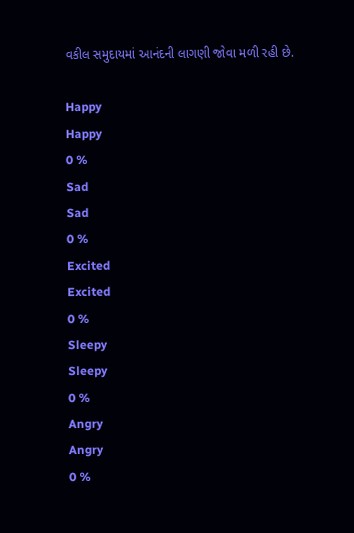વકીલ સમુદાયમાં આનંદની લાગણી જોવા મળી રહી છે.

Happy
Happy
0 %
Sad
Sad
0 %
Excited
Excited
0 %
Sleepy
Sleepy
0 %
Angry
Angry
0 %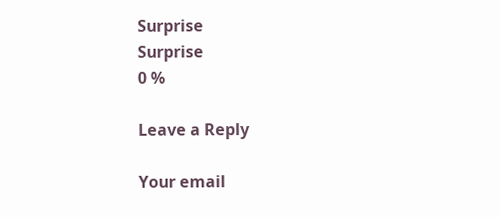Surprise
Surprise
0 %

Leave a Reply

Your email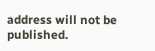address will not be published.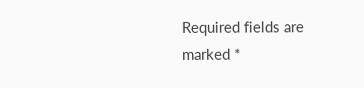Required fields are marked *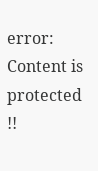error: Content is protected !!